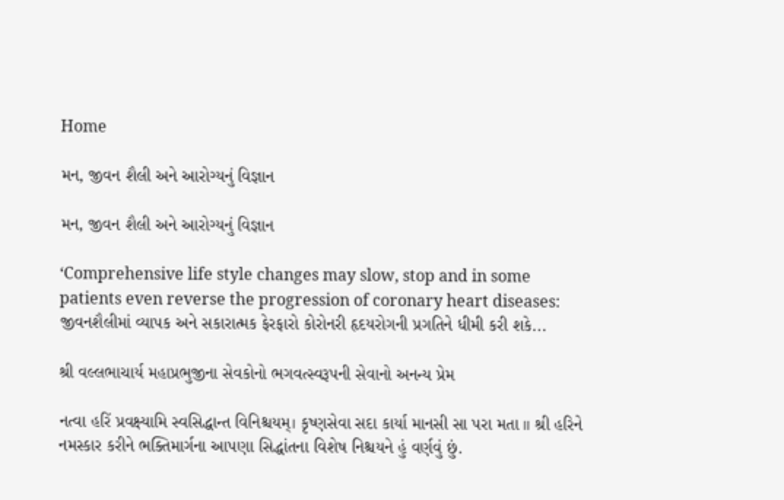Home

મન, જીવન શૈલી અને આરોગ્યનું વિજ્ઞાન

મન, જીવન શૈલી અને આરોગ્યનું વિજ્ઞાન

‘Comprehensive life style changes may slow, stop and in some patients even reverse the progression of coronary heart diseases: જીવનશૈલીમાં વ્યાપક અને સકારાત્મક ફેરફારો કોરોનરી હૃદયરોગની પ્રગતિને ધીમી કરી શકે...

શ્રી વલ્લભાચાર્ય મહાપ્રભુજીના સેવકોનો ભગવત્સ્વરૂપની સેવાનો અનન્ય પ્રેમ

નત્વા હરિં પ્રવક્ષ્યામિ સ્વસિદ્ધાન્ત વિનિશ્ચયમ્। કૃષ્ણસેવા સદા કાર્યા માનસી સા પરા મતા ॥ શ્રી હરિને નમસ્કાર કરીને ભક્તિમાર્ગના આપણા સિદ્ધાંતના વિશેષ નિશ્ચયને હું વર્ણવું છું.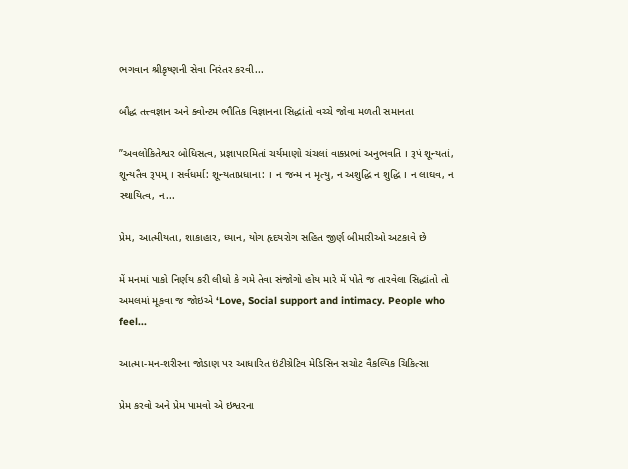ભગવાન શ્રીકૃષ્ણની સેવા નિરંતર કરવી...

બૌદ્ધ તત્ત્વજ્ઞાન અને ક્વોન્ટમ ભૌતિક વિજ્ઞાનના સિદ્ધાંતો વચ્ચે જોવા મળતી સમાનતા

”અવલોકિતેશ્વર બોધિસત્વ, પ્રજ્ઞાપારમિતાં ચર્યમાણો ચંચલાં વાક્પ્રભાં અનુભવતિ । રૂપં શૂન્યતાં, શૂન્યતૈવ રૂપમ્ । સર્વધર્મા: શૂન્યતાપ્રધાના: । ન જન્મ ન મૃત્યુ, ન અશુદ્ધિ ન શુદ્ધિ । ન લાઘવ, ન સ્થાયિત્વ, ન...

પ્રેમ, આત્મીયતા, શાકાહાર, ધ્યાન, યોગ હૃદયરોગ સહિત જીર્ણ બીમારીઓ અટકાવે છે

મેં મનમાં પાકો નિર્ણય કરી લીધો કે ગમે તેવા સંજોગો હોય મારે મેં પોતે જ તારવેલા સિદ્ધાંતો તો અમલમાં મૂકવા જ જોઇએ ‘Love, Social support and intimacy. People who feel...

આત્મા-મન-શરીરના જોડાણ પર આધારિત ઇંટીગ્રેટિવ મેડિસિન સચોટ વૈકલ્પિક ચિકિત્સા

પ્રેમ કરવો અને પ્રેમ પામવો એ ઇશ્વરના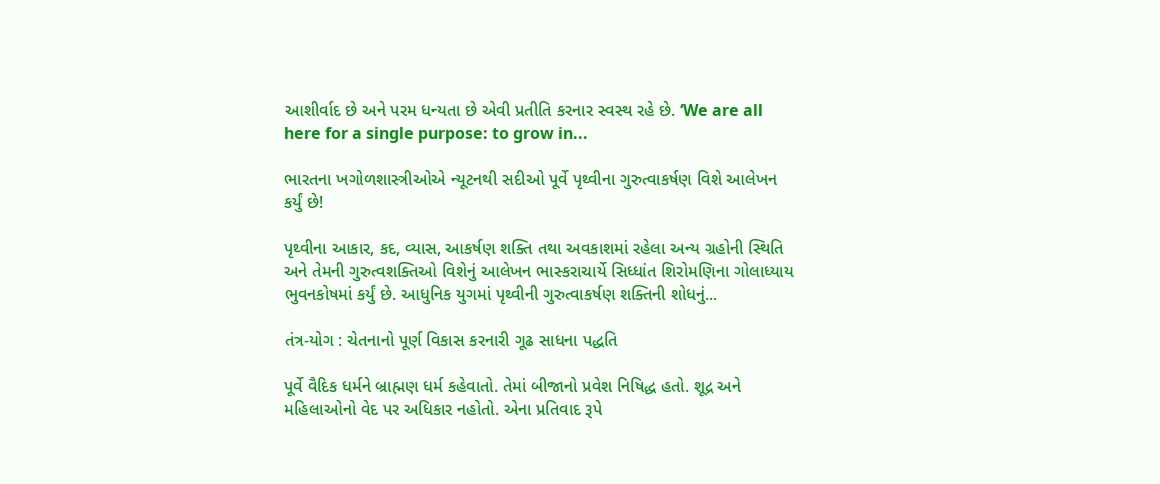આશીર્વાદ છે અને પરમ ધન્યતા છે એવી પ્રતીતિ કરનાર સ્વસ્થ રહે છે. ‘We are all here for a single purpose: to grow in...

ભારતના ખગોળશાસ્ત્રીઓએ ન્યૂટનથી સદીઓ પૂર્વે પૃથ્વીના ગુરુત્વાકર્ષણ વિશે આલેખન કર્યું છે!

પૃથ્વીના આકાર, કદ, વ્યાસ, આકર્ષણ શક્તિ તથા અવકાશમાં રહેલા અન્ય ગ્રહોની સ્થિતિ અને તેમની ગુરુત્વશક્તિઓ વિશેનું આલેખન ભાસ્કરાચાર્યે સિધ્ધાંત શિરોમણિના ગોલાધ્યાય ભુવનકોષમાં કર્યું છે. આધુનિક યુગમાં પૃથ્વીની ગુરુત્વાકર્ષણ શક્તિની શોધનું...

તંત્ર-યોગ : ચેતનાનો પૂર્ણ વિકાસ કરનારી ગૂઢ સાધના પદ્ધતિ

પૂર્વે વૈદિક ધર્મને બ્રાહ્મણ ધર્મ કહેવાતો. તેમાં બીજાનો પ્રવેશ નિષિદ્ધ હતો. શૂદ્ર અને મહિલાઓનો વેદ પર અધિકાર નહોતો. એના પ્રતિવાદ રૂપે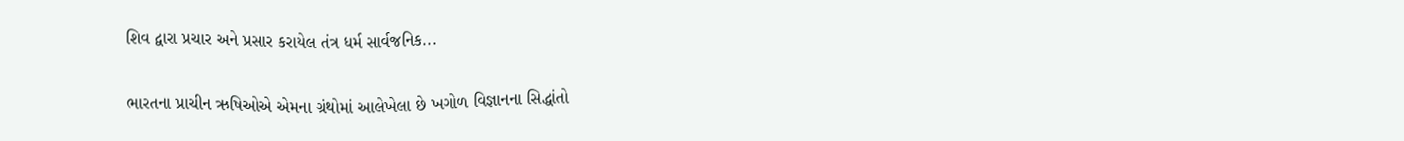શિવ દ્વારા પ્રચાર અને પ્રસાર કરાયેલ તંત્ર ધર્મ સાર્વજનિક...

ભારતના પ્રાચીન ઋષિઓએ એમના ગ્રંથોમાં આલેખેલા છે ખગોળ વિજ્ઞાનના સિદ્ધાંતો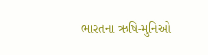ભારતના ઋષિ-મુનિઓ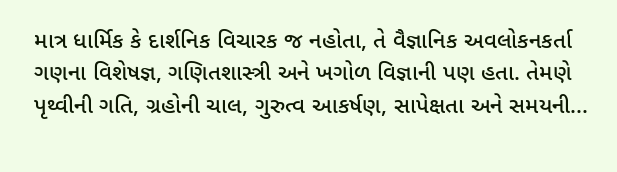માત્ર ધાર્મિક કે દાર્શનિક વિચારક જ નહોતા, તે વૈજ્ઞાનિક અવલોકનકર્તા ગણના વિશેષજ્ઞ, ગણિતશાસ્ત્રી અને ખગોળ વિજ્ઞાની પણ હતા. તેમણે પૃથ્વીની ગતિ, ગ્રહોની ચાલ, ગુરુત્વ આકર્ષણ, સાપેક્ષતા અને સમયની...